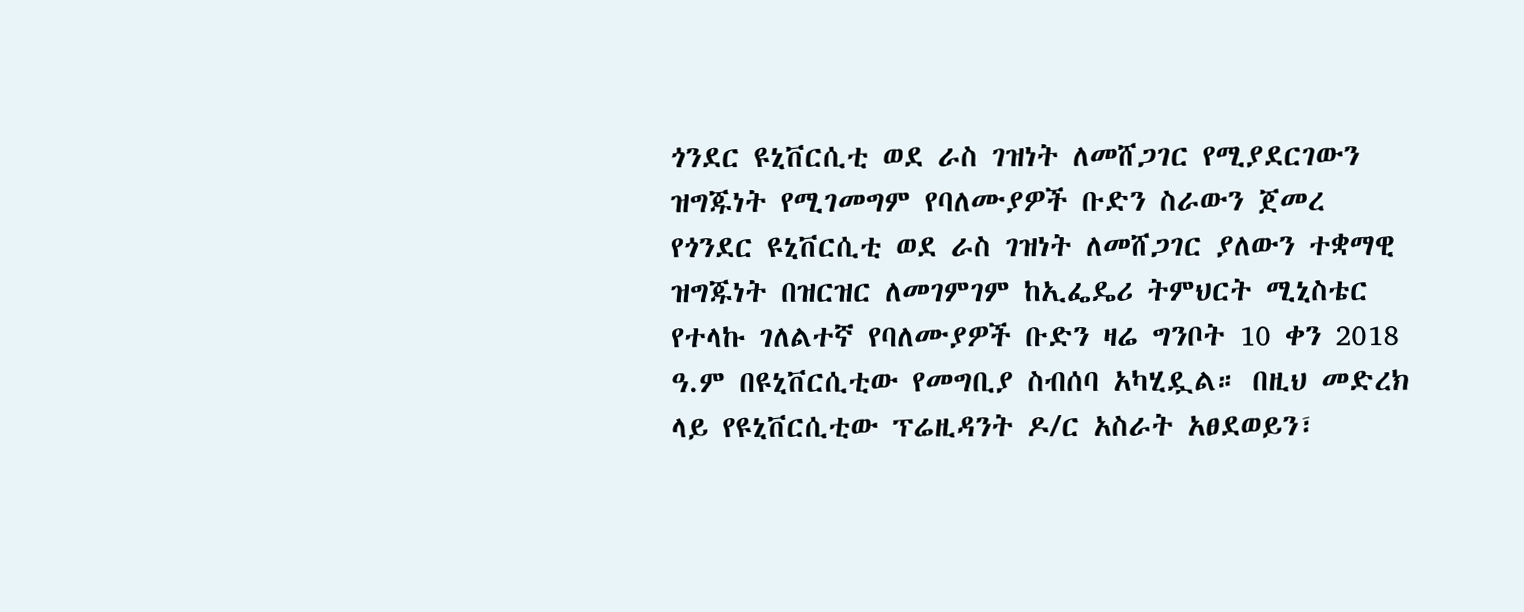ጎንደር ዩኒቨርሲቲ ወደ ራስ ገዝነት ለመሸጋገር የሚያደርገውን ዝግጁነት የሚገመግም የባለሙያዎች ቡድን ስራውን ጀመረ
የጎንደር ዩኒቨርሲቲ ወደ ራስ ገዝነት ለመሸጋገር ያለውን ተቋማዊ ዝግጁነት በዝርዝር ለመገምገም ከኢፌዴሪ ትምህርት ሚኒስቴር የተላኩ ገለልተኛ የባለሙያዎች ቡድን ዛሬ ግንቦት 10 ቀን 2018 ዓ.ም በዩኒቨርሲቲው የመግቢያ ስብሰባ አካሂዷል። በዚህ መድረክ ላይ የዩኒቨርሲቲው ፕሬዚዳንት ዶ/ር አስራት አፀደወይን፣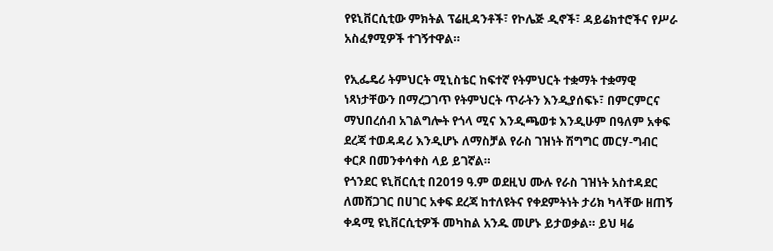የዩኒቨርሲቲው ምክትል ፕሬዚዳንቶች፣ የኮሌጅ ዲኖች፣ ዳይሬክተሮችና የሥራ አስፈፃሚዎች ተገኝተዋል።

የኢፌዴሪ ትምህርት ሚኒስቴር ከፍተኛ የትምህርት ተቋማት ተቋማዊ ነጻነታቸውን በማረጋገጥ የትምህርት ጥራትን እንዲያሰፍኑ፣ በምርምርና ማህበረሰብ አገልግሎት የጎላ ሚና እንዲጫወቱ እንዲሁም በዓለም አቀፍ ደረጃ ተወዳዳሪ እንዲሆኑ ለማስቻል የራስ ገዝነት ሽግግር መርሃ-ግብር ቀርጾ በመንቀሳቀስ ላይ ይገኛል።
የጎንደር ዩኒቨርሲቲ በ2019 ዓ.ም ወደዚህ ሙሉ የራስ ገዝነት አስተዳደር ለመሸጋገር በሀገር አቀፍ ደረጃ ከተለዩትና የቀደምትነት ታሪክ ካላቸው ዘጠኝ ቀዳሚ ዩኒቨርሲቲዎች መካከል አንዱ መሆኑ ይታወቃል። ይህ ዛሬ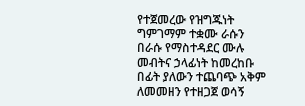የተጀመረው የዝግጁነት ግምገማም ተቋሙ ራሱን በራሱ የማስተዳደር ሙሉ መብትና ኃላፊነት ከመረከቡ በፊት ያለውን ተጨባጭ አቅም ለመመዘን የተዘጋጀ ወሳኝ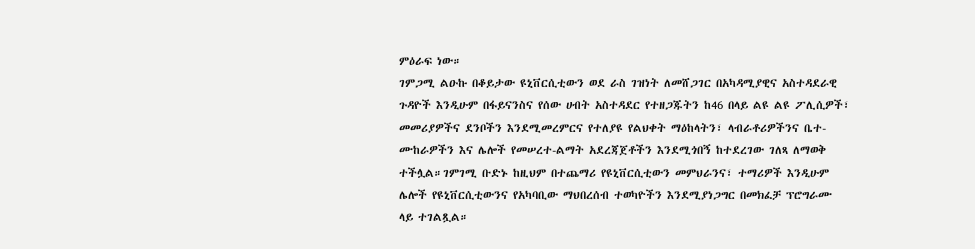ምዕራፍ ነው።
ገምጋሚ ልዑኩ በቆይታው ዩኒቨርሲቲውን ወደ ራስ ገዝነት ለመሸጋገር በአካዳሚያዊና አስተዳደራዊ ጉዳዮች እንዲሁም በፋይናንስና የሰው ሀብት አስተዳደር የተዘጋጁትን ከ46 በላይ ልዩ ልዩ ፖሊሲዎች፣ መመሪያዎችና ደንቦችን እንደሚመረምርና የተለያዩ የልህቀት ማዕከላትን፣ ላብራቶሪዎችንና ቤተ-ሙከራዎችን እና ሌሎች የመሠረተ-ልማት አደረጃጀቶችን እንደሚጎበኝ ከተደረገው ገለጻ ለማወቅ ተችሏል።ገምገሚ ቡድኑ ከዚህም በተጨማሪ የዩኒቨርሲቲውን መምህራንና፣ ተማሪዎች እንዲሁም ሌሎች የዩኒቨርሲቲውንና የአካባቢው ማህበረሰብ ተወካዮችን እንደሚያነጋግር በመክፈቻ ፕሮግራሙ ላይ ተገልጿል።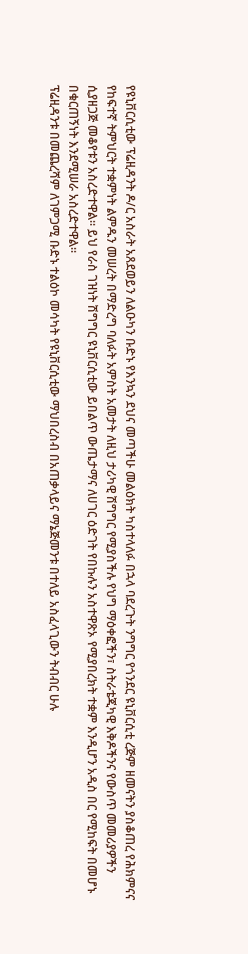የዩኒቨርሲቲው ፕሬዚዳንት ዶ/ር አስራት አጸደወይን ለልዑካን ቡድኑ የእንኳን ደህና መጣችሁ መልዕክት ካስተላለፉ በኋላ ባደረጉት ንግግር የጎንደር ዩኒቨርሲቲ ረጅም ዘመናትን ያስቆጠረ የሕክምናና የከፍተኛ ትምህርት ተቋምነት ልምዱን መሠረት በማድረግ ባለፉት አምስት አመታት ለዚህ ታሪካዊ ሽግግር የሚያስችሉ የህግ ማዕቀፎችን፣ ስትራቴጂካዊ እቅዶችንና የውስጥ መመሪያዎችን ሲያዘጋጅ መቆየቱን አስረድተዋል። ይህ የራስ ገዝነት ሽግግር ዩኒቨርሲቲው ይበልጥ ውጤታማና ለሀገር ዕድገት የበኩሉን አስተዋጽኦ የሚያበረክት ተቋም እንዲሆን አዲስ በር የሚከፍት በመሆኑ በቁርጠኝነት እንደሚሠራ አስረድተዋል።
ፕሬዚዳንቱ በመጨረሻም ለገምጋሚ ቡድኑ ተልዕኮ መሳካት የዩኒቨርሲቲው ማህበረስብ በአጠቃላይና ማኔጅመንቱ በተለይ አስፈላጊውን ትብብር ሁሉ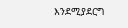እንደሚያደርግ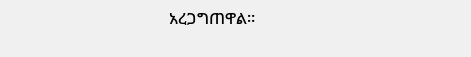አረጋግጠዋል።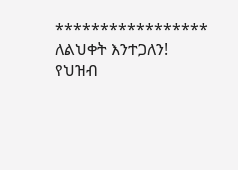*****************
ለልህቀት እንተጋለን!
የህዝብ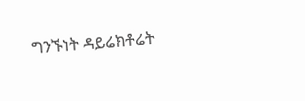ግንኙነት ዳይሬክቶሬት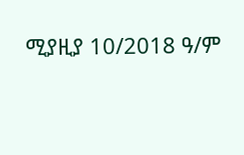ሚያዚያ 10/2018 ዓ/ም